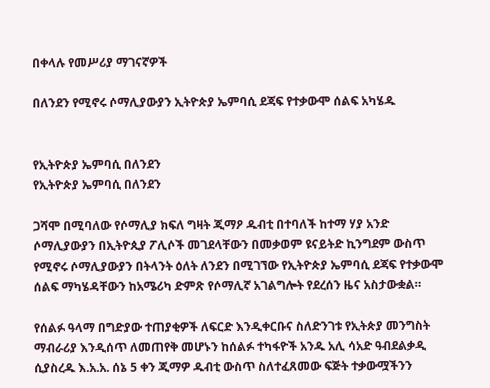በቀላሉ የመሥሪያ ማገናኛዎች

በለንደን የሚኖሩ ሶማሊያውያን ኢትዮጵያ ኤምባሲ ደጃፍ የተቃውሞ ሰልፍ አካሄዱ


የኢትዮጵያ ኤምባሲ በለንደን
የኢትዮጵያ ኤምባሲ በለንደን

ጋሻሞ በሚባለው የሶማሊያ ክፍለ ግዛት ጂማዖ ዱብቲ በተባለች ከተማ ሃያ አንድ ሶማሊያውያን በኢትዮጲያ ፖሊሶች መገደላቸውን በመቃወም ዩናይትድ ኪንግደም ውስጥ የሚኖሩ ሶማሊያውያን በትላንት ዕለት ለንደን በሚገኘው የኢትዮጵያ ኤምባሲ ደጃፍ የተቃውሞ ሰልፍ ማካሄዳቸውን ከአሜሪካ ድምጽ የሶማሊኛ አገልግሎት የደረሰን ዜና አስታውቋል።

የሰልፉ ዓላማ በግድያው ተጠያቂዎች ለፍርድ እንዲቀርቡና ስለድንገቱ የኢትጵያ መንግስት ማብራሪያ እንዲሰጥ ለመጠየቅ መሆኑን ከሰልፉ ተካፋዮች አንዱ አሊ ሳአድ ዓብደልቃዲ ሲያስረዱ እ.አ.አ. ሰኔ 5 ቀን ጂማዎ ዱብቲ ውስጥ ስለተፈጸመው ፍጅት ተቃውሟችንን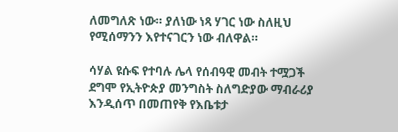ለመግለጽ ነው። ያለነው ነጻ ሃገር ነው ስለዚህ የሚሰማንን እየተናገርን ነው ብለዋል።

ሳሃል ዩሱፍ የተባሉ ሌላ የሰብዓዊ መብት ተሟጋች ደግሞ የኢትዮጵያ መንግስት ስለግድያው ማብራሪያ እንዲሰጥ በመጠየቅ የእቤቱታ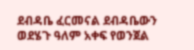ደብዳቤ ፈርመናል ደብዳቤውን ወደሄጉ ዓለም አቀፍ የወንጀል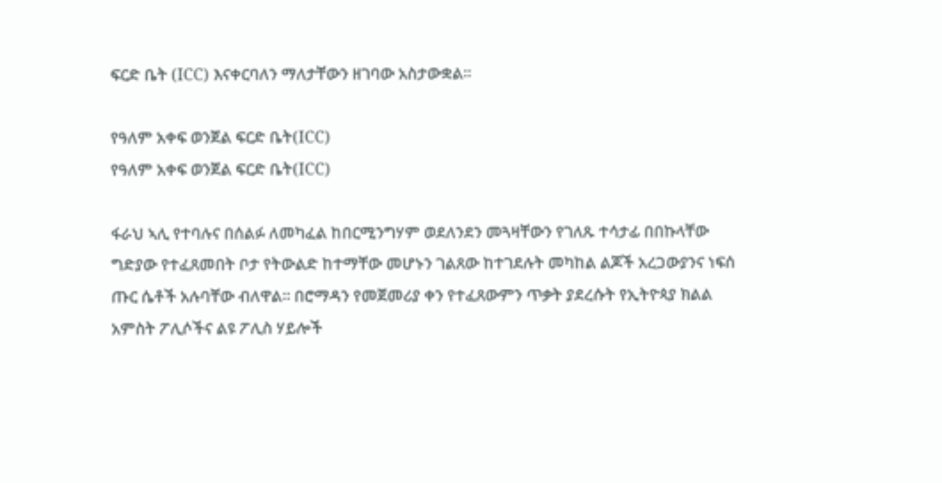ፍርድ ቤት (ICC) እናቀርባለን ማለታቸውን ዘገባው አስታውቋል።

የዓለም አቀፍ ወንጀል ፍርድ ቤት(ICC)
የዓለም አቀፍ ወንጀል ፍርድ ቤት(ICC)

ፋራህ ኣሊ የተባሉና በሰልፉ ለመካፈል ከበርሚንግሃም ወደለንደን መጓዛቸውን የገለጹ ተሳታፊ በበኩላቸው ግድያው የተፈጸመበት ቦታ የትውልድ ከተማቸው መሆኑን ገልጸው ከተገደሉት መካከል ልጆች አረጋውያንና ነፍሰ ጡር ሴቶች አሉባቸው ብለዋል። በሮማዳን የመጀመሪያ ቀን የተፈጸውምን ጥቃት ያደረሱት የኢትዮጳያ ክልል አምስት ፖሊሶችና ልዩ ፖሊስ ሃይሎች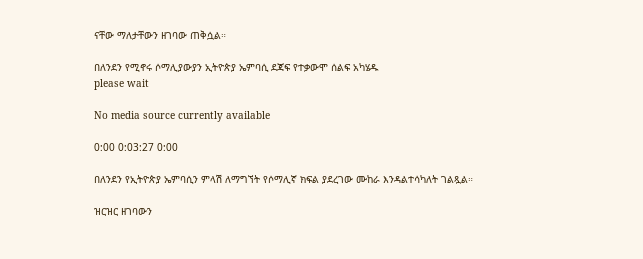ናቸው ማለታቸውን ዘገባው ጠቅሷል።

በለንደን የሚኖሩ ሶማሊያውያን ኢትዮጵያ ኤምባሲ ደጃፍ የተቃውሞ ሰልፍ አካሄዱ
please wait

No media source currently available

0:00 0:03:27 0:00

በለንደን የኢትዮጵያ ኤምባሲን ምላሽ ለማግኘት የሶማሊኛ ክፍል ያደረገው ሙከራ እንዳልተሳካለት ገልጿል።

ዝርዝር ዘገባውን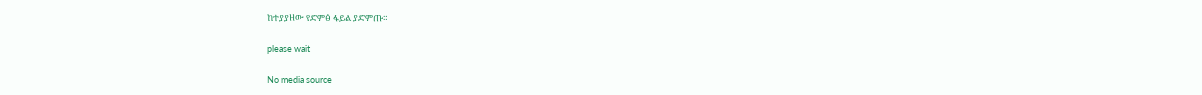ከተያያዘው የድምፅ ፋይል ያድምጡ።

please wait

No media source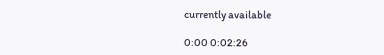currently available

0:00 0:02:26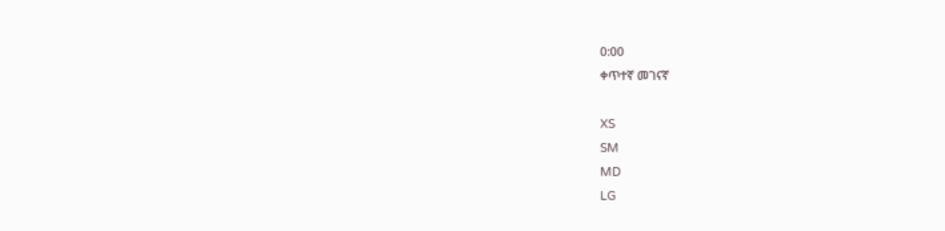0:00
ቀጥተኛ መገናኛ

XS
SM
MD
LG